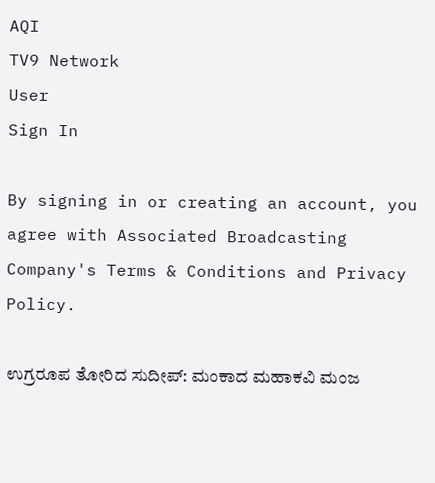AQI
TV9 Network
User
Sign In

By signing in or creating an account, you agree with Associated Broadcasting Company's Terms & Conditions and Privacy Policy.

ಉಗ್ರರೂಪ ತೋರಿದ ಸುದೀಪ್: ಮಂಕಾದ ಮಹಾಕವಿ ಮಂಜ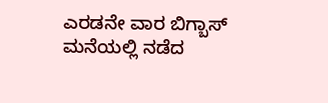ಎರಡನೇ ವಾರ ಬಿಗ್ಬಾಸ್ ಮನೆಯಲ್ಲಿ ನಡೆದ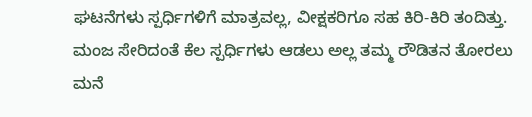ಘಟನೆಗಳು ಸ್ಪರ್ಧಿಗಳಿಗೆ ಮಾತ್ರವಲ್ಲ, ವೀಕ್ಷಕರಿಗೂ ಸಹ ಕಿರಿ-ಕಿರಿ ತಂದಿತ್ತು. ಮಂಜ ಸೇರಿದಂತೆ ಕೆಲ ಸ್ಪರ್ಧಿಗಳು ಆಡಲು ಅಲ್ಲ ತಮ್ಮ ರೌಡಿತನ ತೋರಲು ಮನೆ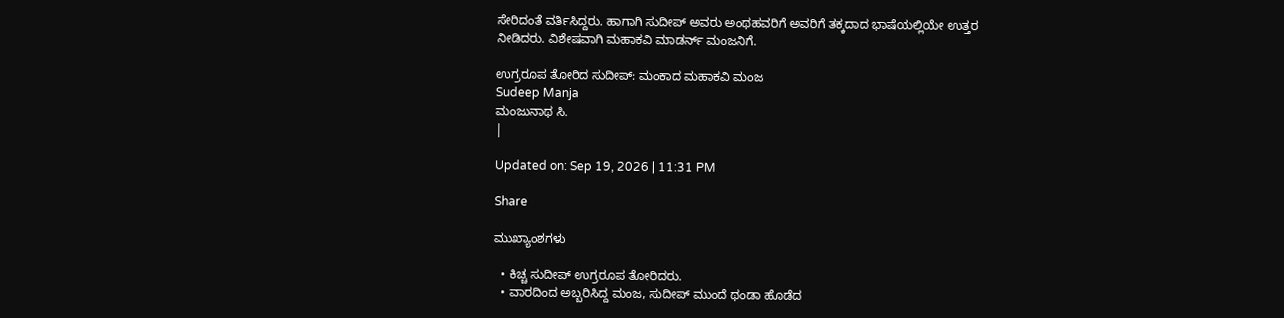ಸೇರಿದಂತೆ ವರ್ತಿಸಿದ್ದರು. ಹಾಗಾಗಿ ಸುದೀಪ್ ಅವರು ಅಂಥಹವರಿಗೆ ಅವರಿಗೆ ತಕ್ಕದಾದ ಭಾಷೆಯಲ್ಲಿಯೇ ಉತ್ತರ ನೀಡಿದರು. ವಿಶೇಷವಾಗಿ ಮಹಾಕವಿ ಮಾಡರ್ನ್ ಮಂಜನಿಗೆ.

ಉಗ್ರರೂಪ ತೋರಿದ ಸುದೀಪ್: ಮಂಕಾದ ಮಹಾಕವಿ ಮಂಜ
Sudeep Manja
ಮಂಜುನಾಥ ಸಿ.
|

Updated on: Sep 19, 2026 | 11:31 PM

Share

ಮುಖ್ಯಾಂಶಗಳು

  • ಕಿಚ್ಚ ಸುದೀಪ್ ಉಗ್ರರೂಪ ತೋರಿದರು.
  • ವಾರದಿಂದ ಅಬ್ಬರಿಸಿದ್ದ ಮಂಜ, ಸುದೀಪ್ ಮುಂದೆ ಥಂಡಾ ಹೊಡೆದ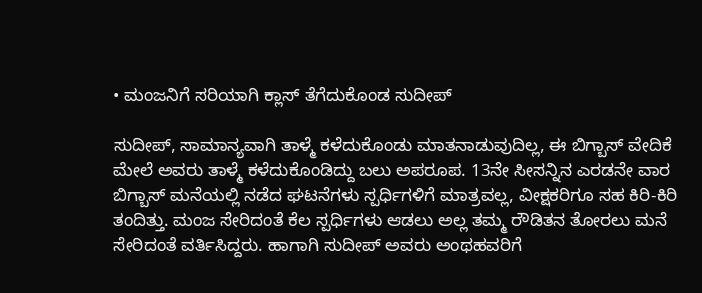• ಮಂಜನಿಗೆ ಸರಿಯಾಗಿ ಕ್ಲಾಸ್ ತೆಗೆದುಕೊಂಡ ಸುದೀಪ್

ಸುದೀಪ್, ಸಾಮಾನ್ಯವಾಗಿ ತಾಳ್ಮೆ ಕಳೆದುಕೊಂಡು ಮಾತನಾಡುವುದಿಲ್ಲ, ಈ ಬಿಗ್ಬಾಸ್ ವೇದಿಕೆ ಮೇಲೆ ಅವರು ತಾಳ್ಮೆ ಕಳೆದುಕೊಂಡಿದ್ದು ಬಲು ಅಪರೂಪ. 13ನೇ ಸೀಸನ್ನಿನ ಎರಡನೇ ವಾರ ಬಿಗ್ಬಾಸ್ ಮನೆಯಲ್ಲಿ ನಡೆದ ಘಟನೆಗಳು ಸ್ಪರ್ಧಿಗಳಿಗೆ ಮಾತ್ರವಲ್ಲ, ವೀಕ್ಷಕರಿಗೂ ಸಹ ಕಿರಿ-ಕಿರಿ ತಂದಿತ್ತು. ಮಂಜ ಸೇರಿದಂತೆ ಕೆಲ ಸ್ಪರ್ಧಿಗಳು ಆಡಲು ಅಲ್ಲ ತಮ್ಮ ರೌಡಿತನ ತೋರಲು ಮನೆ ಸೇರಿದಂತೆ ವರ್ತಿಸಿದ್ದರು. ಹಾಗಾಗಿ ಸುದೀಪ್ ಅವರು ಅಂಥಹವರಿಗೆ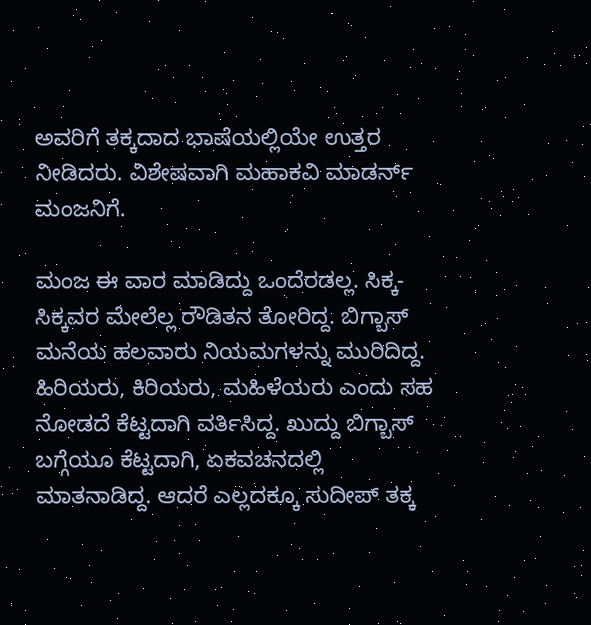ಅವರಿಗೆ ತಕ್ಕದಾದ ಭಾಷೆಯಲ್ಲಿಯೇ ಉತ್ತರ ನೀಡಿದರು. ವಿಶೇಷವಾಗಿ ಮಹಾಕವಿ ಮಾಡರ್ನ್ ಮಂಜನಿಗೆ.

ಮಂಜ ಈ ವಾರ ಮಾಡಿದ್ದು ಒಂದೆರಡಲ್ಲ. ಸಿಕ್ಕ-ಸಿಕ್ಕವರ ಮೇಲೆಲ್ಲ ರೌಡಿತನ ತೋರಿದ್ದ. ಬಿಗ್ಬಾಸ್ ಮನೆಯ ಹಲವಾರು ನಿಯಮಗಳನ್ನು ಮುರಿದಿದ್ದ. ಹಿರಿಯರು, ಕಿರಿಯರು, ಮಹಿಳೆಯರು ಎಂದು ಸಹ ನೋಡದೆ ಕೆಟ್ಟದಾಗಿ ವರ್ತಿಸಿದ್ದ. ಖುದ್ದು ಬಿಗ್ಬಾಸ್ ಬಗ್ಗೆಯೂ ಕೆಟ್ಟದಾಗಿ, ಏಕವಚನದಲ್ಲಿ ಮಾತನಾಡಿದ್ದ. ಆದರೆ ಎಲ್ಲದಕ್ಕೂ ಸುದೀಪ್ ತಕ್ಕ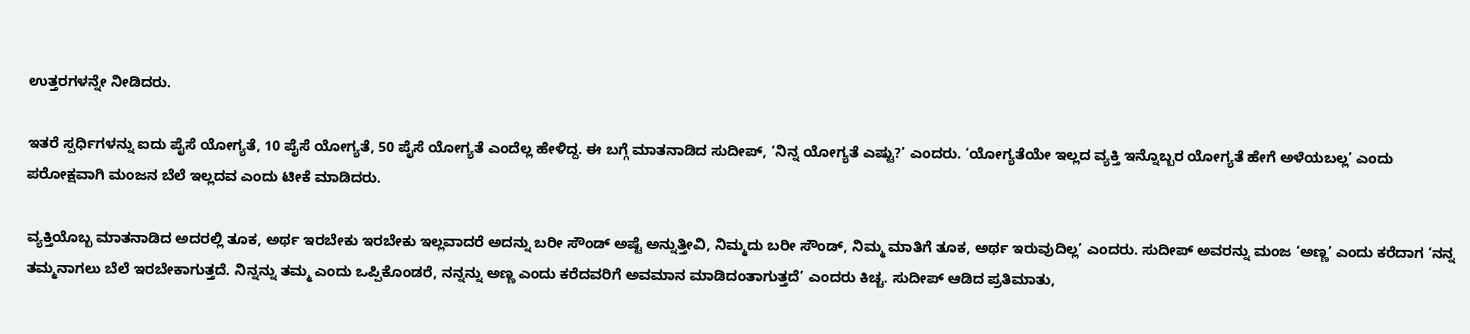ಉತ್ತರಗಳನ್ನೇ ನೀಡಿದರು.

ಇತರೆ ಸ್ಪರ್ಧಿಗಳನ್ನು ಐದು ಪೈಸೆ ಯೋಗ್ಯತೆ, 10 ಪೈಸೆ ಯೋಗ್ಯತೆ, 50 ಪೈಸೆ ಯೋಗ್ಯತೆ ಎಂದೆಲ್ಲ ಹೇಳಿದ್ದ. ಈ ಬಗ್ಗೆ ಮಾತನಾಡಿದ ಸುದೀಪ್, ‘ನಿನ್ನ ಯೋಗ್ಯತೆ ಎಷ್ಟು?’ ಎಂದರು. ‘ಯೋಗ್ಯತೆಯೇ ಇಲ್ಲದ ವ್ಯಕ್ತಿ ಇನ್ನೊಬ್ಬರ ಯೋಗ್ಯತೆ ಹೇಗೆ ಅಳೆಯಬಲ್ಲ’ ಎಂದು ಪರೋಕ್ಷವಾಗಿ ಮಂಜನ ಬೆಲೆ ಇಲ್ಲದವ ಎಂದು ಟೀಕೆ ಮಾಡಿದರು.

ವ್ಯಕ್ತಿಯೊಬ್ಬ ಮಾತನಾಡಿದ ಅದರಲ್ಲಿ ತೂಕ, ಅರ್ಥ ಇರಬೇಕು ಇರಬೇಕು ಇಲ್ಲವಾದರೆ ಅದನ್ನು ಬರೀ ಸೌಂಡ್ ಅಷ್ಟೆ ಅನ್ನುತ್ತೀವಿ, ನಿಮ್ಮದು ಬರೀ ಸೌಂಡ್, ನಿಮ್ಮ ಮಾತಿಗೆ ತೂಕ, ಅರ್ಥ ಇರುವುದಿಲ್ಲ’ ಎಂದರು. ಸುದೀಪ್ ಅವರನ್ನು ಮಂಜ ‘ಅಣ್ಣ’ ಎಂದು ಕರೆದಾಗ ‘ನನ್ನ ತಮ್ಮನಾಗಲು ಬೆಲೆ ಇರಬೇಕಾಗುತ್ತದೆ. ನಿನ್ನನ್ನು ತಮ್ಮ ಎಂದು ಒಪ್ಪಿಕೊಂಡರೆ, ನನ್ನನ್ನು ಅಣ್ಣ ಎಂದು ಕರೆದವರಿಗೆ ಅವಮಾನ ಮಾಡಿದಂತಾಗುತ್ತದೆ’ ಎಂದರು ಕಿಚ್ಚ. ಸುದೀಪ್ ಆಡಿದ ಪ್ರತಿಮಾತು,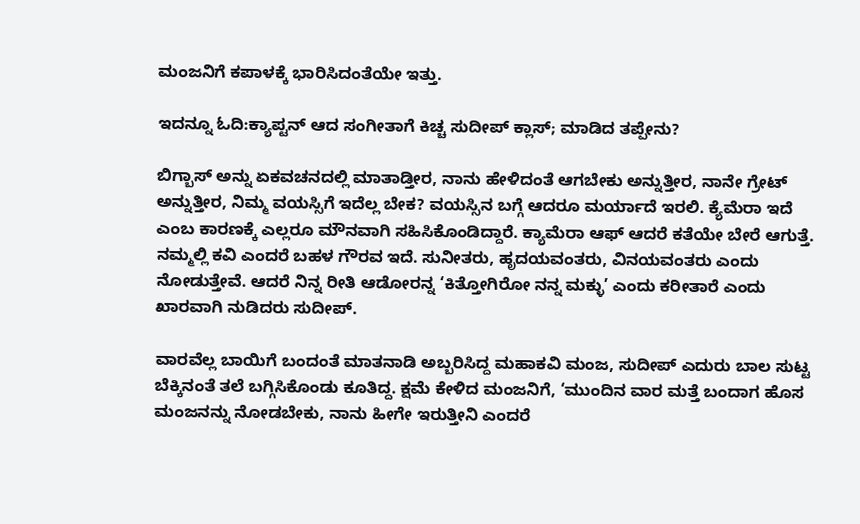ಮಂಜನಿಗೆ ಕಪಾಳಕ್ಕೆ ಭಾರಿಸಿದಂತೆಯೇ ಇತ್ತು.

ಇದನ್ನೂ ಓದಿ:ಕ್ಯಾಪ್ಟನ್ ಆದ ಸಂಗೀತಾಗೆ ಕಿಚ್ಚ ಸುದೀಪ್ ಕ್ಲಾಸ್; ಮಾಡಿದ ತಪ್ಪೇನು?

ಬಿಗ್ಬಾಸ್ ಅನ್ನು ಏಕವಚನದಲ್ಲಿ ಮಾತಾಡ್ತೀರ, ನಾನು ಹೇಳಿದಂತೆ ಆಗಬೇಕು ಅನ್ನುತ್ತೀರ, ನಾನೇ ಗ್ರೇಟ್ ಅನ್ನುತ್ತೀರ, ನಿಮ್ಮ ವಯಸ್ಸಿಗೆ ಇದೆಲ್ಲ ಬೇಕ? ವಯಸ್ಸಿನ ಬಗ್ಗೆ ಆದರೂ ಮರ್ಯಾದೆ ಇರಲಿ. ಕ್ಯೆಮೆರಾ ಇದೆ ಎಂಬ ಕಾರಣಕ್ಕೆ ಎಲ್ಲರೂ ಮೌನವಾಗಿ ಸಹಿಸಿಕೊಂಡಿದ್ದಾರೆ. ಕ್ಯಾಮೆರಾ ಆಫ್ ಆದರೆ ಕತೆಯೇ ಬೇರೆ ಆಗುತ್ತೆ. ನಮ್ಮಲ್ಲಿ ಕವಿ ಎಂದರೆ ಬಹಳ ಗೌರವ ಇದೆ. ಸುನೀತರು, ಹೃದಯವಂತರು, ವಿನಯವಂತರು ಎಂದು ನೋಡುತ್ತೇವೆ. ಆದರೆ ನಿನ್ನ ರೀತಿ ಆಡೋರನ್ನ ‘ಕಿತ್ತೋಗಿರೋ ನನ್ನ ಮಕ್ಳು’ ಎಂದು ಕರೀತಾರೆ ಎಂದು ಖಾರವಾಗಿ ನುಡಿದರು ಸುದೀಪ್.

ವಾರವೆಲ್ಲ ಬಾಯಿಗೆ ಬಂದಂತೆ ಮಾತನಾಡಿ ಅಬ್ಬರಿಸಿದ್ದ ಮಹಾಕವಿ ಮಂಜ, ಸುದೀಪ್ ಎದುರು ಬಾಲ ಸುಟ್ಟ ಬೆಕ್ಕಿನಂತೆ ತಲೆ ಬಗ್ಗಿಸಿಕೊಂಡು ಕೂತಿದ್ದ. ಕ್ಷಮೆ ಕೇಳಿದ ಮಂಜನಿಗೆ, ‘ಮುಂದಿನ ವಾರ ಮತ್ತೆ ಬಂದಾಗ ಹೊಸ ಮಂಜನನ್ನು ನೋಡಬೇಕು, ನಾನು ಹೀಗೇ ಇರುತ್ತೀನಿ ಎಂದರೆ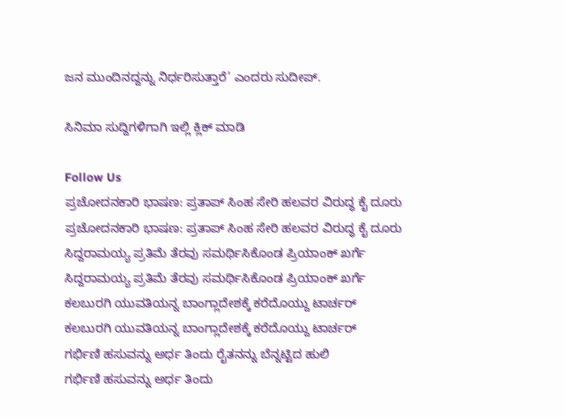ಜನ ಮುಂದಿನದ್ದನ್ನು ನಿರ್ಧರಿಸುತ್ತಾರೆ’ ಎಂದರು ಸುದೀಪ್.

ಸಿನಿಮಾ ಸುದ್ದಿಗಳಿಗಾಗಿ ಇಲ್ಲಿ ಕ್ಲಿಕ್ ಮಾಡಿ

Follow Us
ಪ್ರಚೋದನಕಾರಿ ಭಾಷಣ: ಪ್ರತಾಪ್ ಸಿಂಹ ಸೇರಿ ಹಲವರ ವಿರುದ್ಧ ಕೈ ದೂರು
ಪ್ರಚೋದನಕಾರಿ ಭಾಷಣ: ಪ್ರತಾಪ್ ಸಿಂಹ ಸೇರಿ ಹಲವರ ವಿರುದ್ಧ ಕೈ ದೂರು
ಸಿದ್ದರಾಮಯ್ಯ ಪ್ರತಿಮೆ ತೆರವು ಸಮರ್ಥಿಸಿಕೊಂಡ ಪ್ರಿಯಾಂಕ್ ಖರ್ಗೆ
ಸಿದ್ದರಾಮಯ್ಯ ಪ್ರತಿಮೆ ತೆರವು ಸಮರ್ಥಿಸಿಕೊಂಡ ಪ್ರಿಯಾಂಕ್ ಖರ್ಗೆ
ಕಲಬುರಗಿ ಯುವತಿಯನ್ನ ಬಾಂಗ್ಲಾದೇಶಕ್ಕೆ ಕರೆದೊಯ್ದು ಟಾರ್ಚರ್
ಕಲಬುರಗಿ ಯುವತಿಯನ್ನ ಬಾಂಗ್ಲಾದೇಶಕ್ಕೆ ಕರೆದೊಯ್ದು ಟಾರ್ಚರ್
ಗರ್ಭಿಣಿ ಹಸುವನ್ನು ಅರ್ಧ ತಿಂದು ರೈತನನ್ನು ಬೆನ್ನಟ್ಟಿದ ಹುಲಿ
ಗರ್ಭಿಣಿ ಹಸುವನ್ನು ಅರ್ಧ ತಿಂದು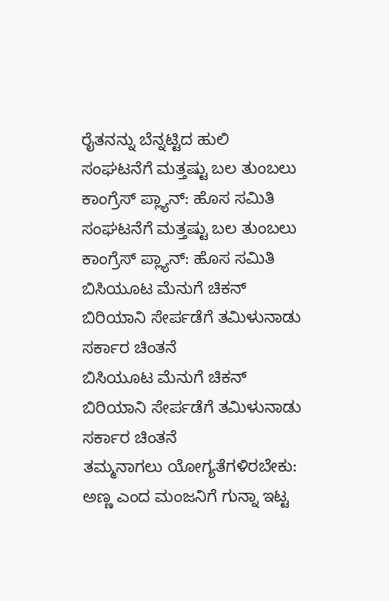ರೈತನನ್ನು ಬೆನ್ನಟ್ಟಿದ ಹುಲಿ
ಸಂಘಟನೆಗೆ ಮತ್ತಷ್ಟು ಬಲ‌ ತುಂಬಲು ಕಾಂಗ್ರೆಸ್ ಪ್ಲ್ಯಾನ್: ಹೊಸ ಸಮಿತಿ
ಸಂಘಟನೆಗೆ ಮತ್ತಷ್ಟು ಬಲ‌ ತುಂಬಲು ಕಾಂಗ್ರೆಸ್ ಪ್ಲ್ಯಾನ್: ಹೊಸ ಸಮಿತಿ
ಬಿಸಿಯೂಟ ಮೆನುಗೆ ಚಿಕನ್ ಬಿರಿಯಾನಿ ಸೇರ್ಪಡೆಗೆ ತಮಿಳುನಾಡು ಸರ್ಕಾರ ಚಿಂತನೆ
ಬಿಸಿಯೂಟ ಮೆನುಗೆ ಚಿಕನ್ ಬಿರಿಯಾನಿ ಸೇರ್ಪಡೆಗೆ ತಮಿಳುನಾಡು ಸರ್ಕಾರ ಚಿಂತನೆ
ತಮ್ಮನಾಗಲು ಯೋಗ್ಯತೆಗಳಿರಬೇಕು: ಅಣ್ಣ ಎಂದ ಮಂಜನಿಗೆ ಗುನ್ನಾ ಇಟ್ಟ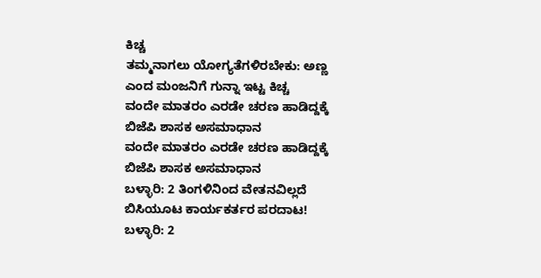ಕಿಚ್ಚ
ತಮ್ಮನಾಗಲು ಯೋಗ್ಯತೆಗಳಿರಬೇಕು: ಅಣ್ಣ ಎಂದ ಮಂಜನಿಗೆ ಗುನ್ನಾ ಇಟ್ಟ ಕಿಚ್ಚ
ವಂದೇ ಮಾತರಂ ಎರಡೇ ಚರಣ ಹಾಡಿದ್ದಕ್ಕೆ ಬಿಜೆಪಿ ಶಾಸಕ ಅಸಮಾಧಾನ
ವಂದೇ ಮಾತರಂ ಎರಡೇ ಚರಣ ಹಾಡಿದ್ದಕ್ಕೆ ಬಿಜೆಪಿ ಶಾಸಕ ಅಸಮಾಧಾನ
ಬಳ್ಳಾರಿ: 2 ತಿಂಗಳಿನಿಂದ ವೇತನವಿಲ್ಲದೆ ಬಿಸಿಯೂಟ ಕಾರ್ಯಕರ್ತರ ಪರದಾಟ!
ಬಳ್ಳಾರಿ: 2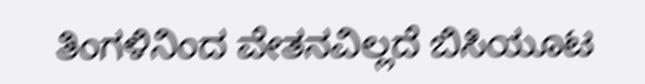ತಿಂಗಳಿನಿಂದ ವೇತನವಿಲ್ಲದೆ ಬಿಸಿಯೂಟ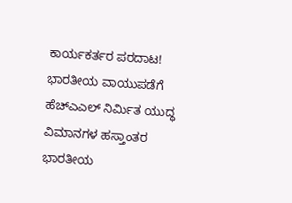ಕಾರ್ಯಕರ್ತರ ಪರದಾಟ!
ಭಾರತೀಯ ವಾಯುಪಡೆಗೆ ಹೆಚ್ಎಎಲ್ ನಿರ್ಮಿತ ಯುದ್ಧ ವಿಮಾನಗಳ ಹಸ್ತಾಂತರ
ಭಾರತೀಯ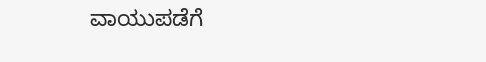ವಾಯುಪಡೆಗೆ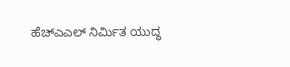ಹೆಚ್ಎಎಲ್ ನಿರ್ಮಿತ ಯುದ್ಧ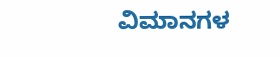ವಿಮಾನಗಳ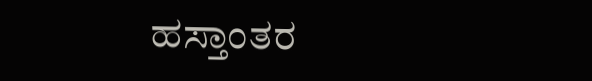ಹಸ್ತಾಂತರ